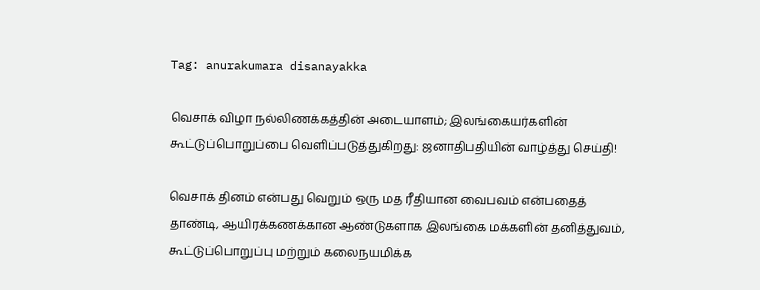Tag: anurakumara disanayakka

வெசாக் விழா நல்லிணக்கத்தின் அடையாளம்; இலங்கையர்களின் கூட்டுப்பொறுப்பை வெளிப்படுத்துகிறது: ஜனாதிபதியின் வாழ்த்து செய்தி!

வெசாக் தினம் என்பது வெறும் ஒரு மத ரீதியான வைபவம் என்பதைத் தாண்டி, ஆயிரக்கணக்கான ஆண்டுகளாக இலங்கை மக்களின் தனித்துவம், கூட்டுப்பொறுப்பு மற்றும் கலைநயமிக்க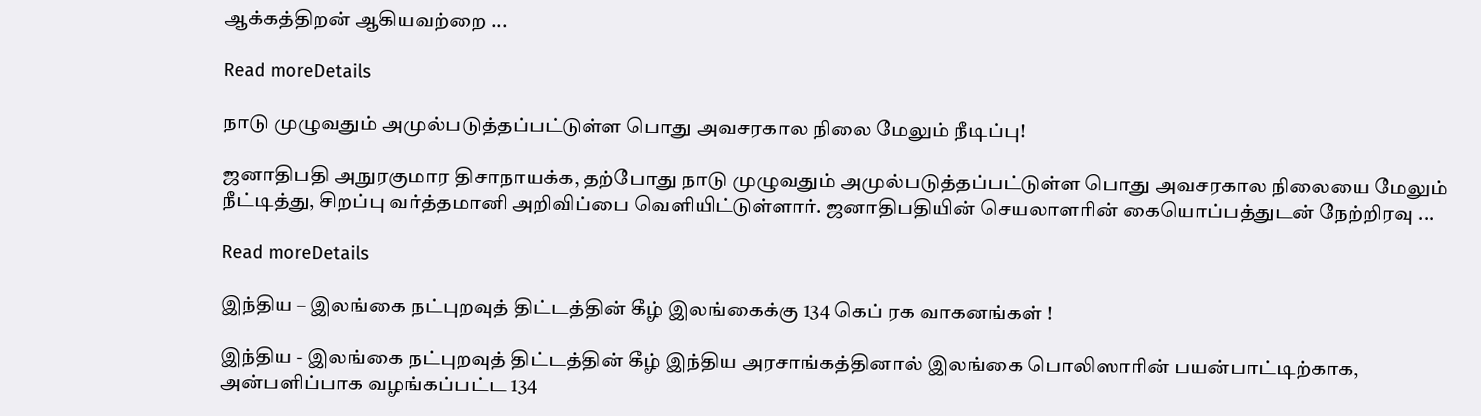ஆக்கத்திறன் ஆகியவற்றை ...

Read moreDetails

நாடு முழுவதும் அமுல்படுத்தப்பட்டுள்ள பொது அவசரகால நிலை மேலும் நீடிப்பு!

ஜனாதிபதி அநுரகுமார திசாநாயக்க, தற்போது நாடு முழுவதும் அமுல்படுத்தப்பட்டுள்ள பொது அவசரகால நிலையை மேலும் நீட்டித்து, சிறப்பு வர்த்தமானி அறிவிப்பை வெளியிட்டுள்ளார். ஜனாதிபதியின் செயலாளரின் கையொப்பத்துடன் நேற்றிரவு ...

Read moreDetails

இந்திய – இலங்கை நட்புறவுத் திட்டத்தின் கீழ் இலங்கைக்கு 134 கெப் ரக வாகனங்கள் !

இந்திய - இலங்கை நட்புறவுத் திட்டத்தின் கீழ் இந்திய அரசாங்கத்தினால் இலங்கை பொலிஸாரின் பயன்பாட்டிற்காக, அன்பளிப்பாக வழங்கப்பட்ட 134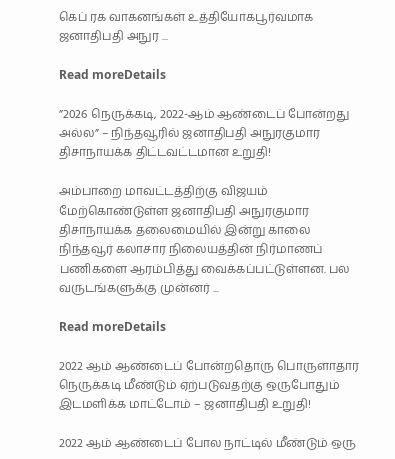கெப் ரக வாகனங்கள் உத்தியோகபூர்வமாக ஜனாதிபதி அநுர ...

Read moreDetails

”2026 நெருக்கடி, 2022-ஆம் ஆண்டைப் போன்றது அல்ல” – நிந்தவூரில் ஜனாதிபதி அநுரகுமார திசாநாயக்க திட்டவட்டமான உறுதி!

அம்பாறை மாவட்டத்திற்கு விஜயம் மேற்கொண்டுள்ள ஜனாதிபதி அநுரகுமார திசாநாயக்க தலைமையில் இன்று காலை நிந்தவூர் கலாசார நிலையத்தின் நிர்மாணப் பணிகளை ஆரம்பித்து வைக்கப்பட்டுள்ளன. பல வருடங்களுக்கு முன்னர் ...

Read moreDetails

2022 ஆம் ஆண்டைப் போன்றதொரு பொருளாதார நெருக்கடி மீண்டும் ஏற்படுவதற்கு ஒருபோதும் இடமளிக்க மாட்டோம் – ஜனாதிபதி உறுதி!

2022 ஆம் ஆண்டைப் போல நாட்டில் மீண்டும் ஒரு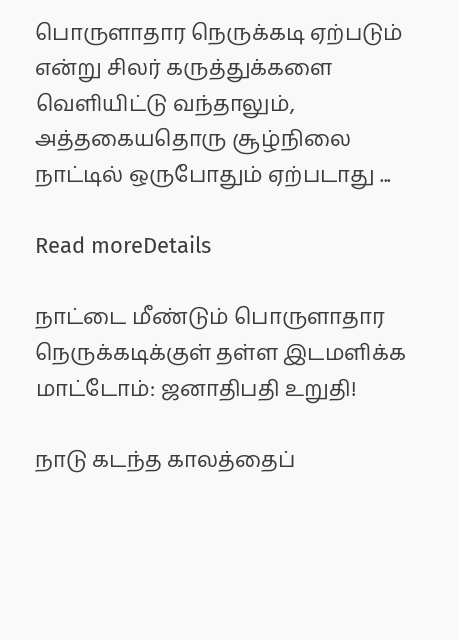பொருளாதார நெருக்கடி ஏற்படும் என்று சிலர் கருத்துக்களை வெளியிட்டு வந்தாலும், அத்தகையதொரு சூழ்நிலை நாட்டில் ஒருபோதும் ஏற்படாது ...

Read moreDetails

நாட்டை மீண்டும் பொருளாதார நெருக்கடிக்குள் தள்ள இடமளிக்க மாட்டோம்: ஜனாதிபதி உறுதி!

நாடு கடந்த காலத்தைப்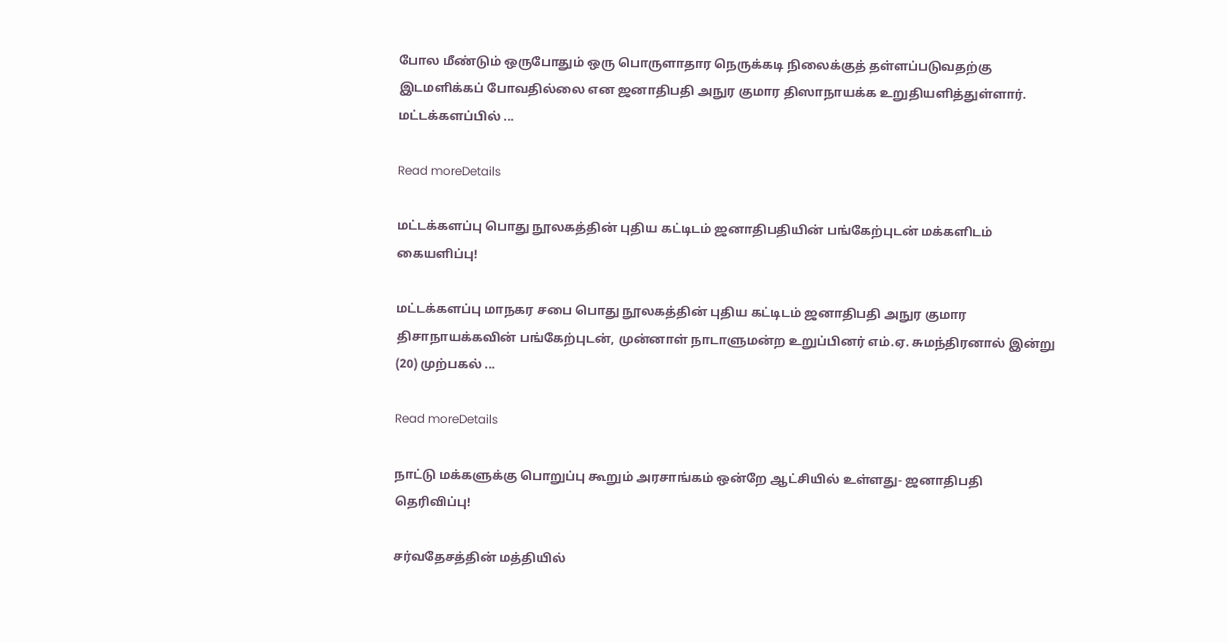போல மீண்டும் ஒருபோதும் ஒரு பொருளாதார நெருக்கடி நிலைக்குத் தள்ளப்படுவதற்கு இடமளிக்கப் போவதில்லை என ஜனாதிபதி அநுர குமார திஸாநாயக்க உறுதியளித்துள்ளார். மட்டக்களப்பில் ...

Read moreDetails

மட்டக்களப்பு பொது நூலகத்தின் புதிய கட்டிடம் ஜனாதிபதியின் பங்கேற்புடன் மக்களிடம் கையளிப்பு!

மட்டக்களப்பு மாநகர சபை பொது நூலகத்தின் புதிய கட்டிடம் ஜனாதிபதி அநுர குமார திசாநாயக்கவின் பங்கேற்புடன், முன்னாள் நாடாளுமன்ற உறுப்பினர் எம்.ஏ. சுமந்திரனால் இன்று (20) முற்பகல் ...

Read moreDetails

நாட்டு மக்களுக்கு பொறுப்பு கூறும் அரசாங்கம் ஒன்றே ஆட்சியில் உள்ளது- ஜனாதிபதி தெரிவிப்பு!

சர்வதேசத்தின் மத்தியில்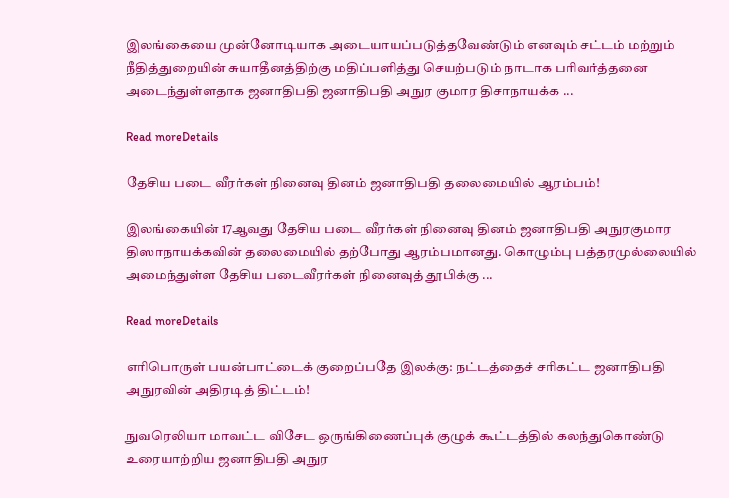இலங்கையை முன்னோடியாக அடையாயப்படுத்தவேண்டும் எனவும் சட்டம் மற்றும் நீதித்துறையின் சுயாதீனத்திற்கு மதிப்பளித்து செயற்படும் நாடாக பரிவர்த்தனை அடைந்துள்ளதாக ஜனாதிபதி ஜனாதிபதி அநுர குமார திசாநாயக்க ...

Read moreDetails

தேசிய படை வீரர்கள் நினைவு தினம் ஜனாதிபதி தலைமையில் ஆரம்பம்!

இலங்கையின் 17ஆவது தேசிய படை வீரர்கள் நினைவு தினம் ஜனாதிபதி அநுரகுமார திஸாநாயக்கவின் தலைமையில் தற்போது ஆரம்பமானது. கொழும்பு பத்தரமுல்லையில் அமைந்துள்ள தேசிய படைவீரர்கள் நினைவுத் தூபிக்கு ...

Read moreDetails

எரிபொருள் பயன்பாட்டைக் குறைப்பதே இலக்கு: நட்டத்தைச் சரிகட்ட ஜனாதிபதி அநுரவின் அதிரடித் திட்டம்!

நுவரெலியா மாவட்ட விசேட ஒருங்கிணைப்புக் குழுக் கூட்டத்தில் கலந்துகொண்டு உரையாற்றிய ஜனாதிபதி அநுர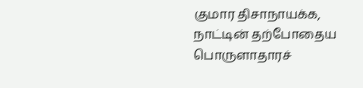குமார திசாநாயக்க, நாட்டின் தற்போதைய பொருளாதாரச்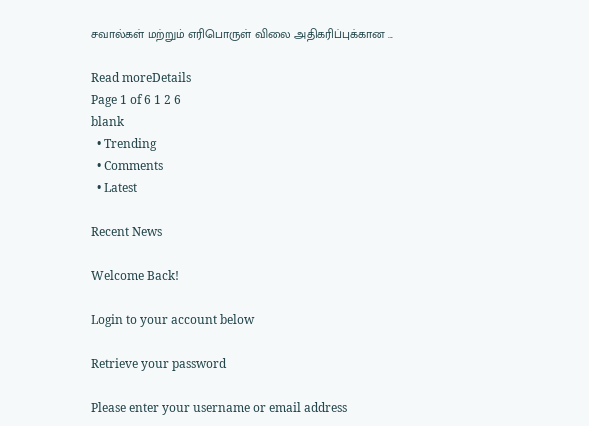சவால்கள் மற்றும் எரிபொருள் விலை அதிகரிப்புக்கான ...

Read moreDetails
Page 1 of 6 1 2 6
blank
  • Trending
  • Comments
  • Latest

Recent News

Welcome Back!

Login to your account below

Retrieve your password

Please enter your username or email address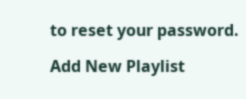to reset your password.

Add New Playlist